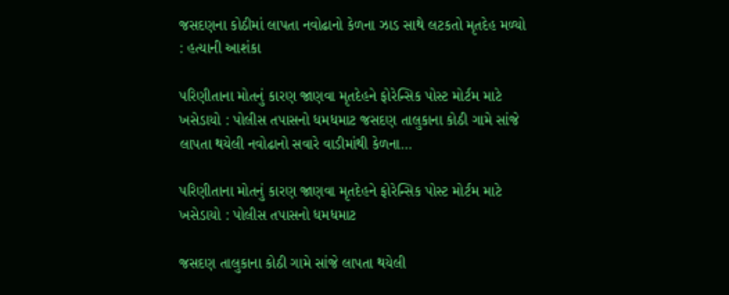જસદણના કોઠીમાં લાપતા નવોઢાનો કેળના ઝાડ સાથે લટકતો મૃતદેહ મળ્યો : હત્યાની આશંકા

પરિણીતાના મોતનું કારણ જાણવા મૃતદેહને ફોરેન્સિક પોસ્ટ મોર્ટમ માટે ખસેડાયો : પોલીસ તપાસનો ધમધમાટ જસદણ તાલુકાના કોઠી ગામે સાંજે લાપતા થયેલી નવોઢાનો સવારે વાડીમાંથી કેળના…

પરિણીતાના મોતનું કારણ જાણવા મૃતદેહને ફોરેન્સિક પોસ્ટ મોર્ટમ માટે ખસેડાયો : પોલીસ તપાસનો ધમધમાટ

જસદણ તાલુકાના કોઠી ગામે સાંજે લાપતા થયેલી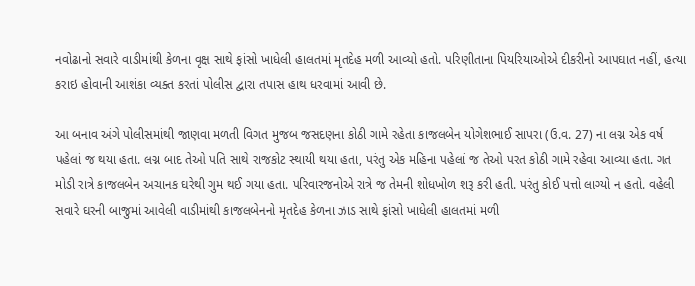નવોઢાનો સવારે વાડીમાંથી કેળના વૃક્ષ સાથે ફાંસો ખાધેલી હાલતમાં મૃતદેહ મળી આવ્યો હતો. પરિણીતાના પિયરિયાઓએ દીકરીનો આપઘાત નહીં, હત્યા કરાઇ હોવાની આશંકા વ્યક્ત કરતાં પોલીસ દ્વારા તપાસ હાથ ધરવામાં આવી છે.

આ બનાવ અંગે પોલીસમાંથી જાણવા મળતી વિગત મુજબ જસદણના કોઠી ગામે રહેતા કાજલબેન યોગેશભાઈ સાપરા (ઉ.વ. 27) ના લગ્ન એક વર્ષ પહેલાં જ થયા હતા. લગ્ન બાદ તેઓ પતિ સાથે રાજકોટ સ્થાયી થયા હતા, પરંતુ એક મહિના પહેલાં જ તેઓ પરત કોઠી ગામે રહેવા આવ્યા હતા. ગત મોડી રાત્રે કાજલબેન અચાનક ઘરેથી ગુમ થઈ ગયા હતા. પરિવારજનોએ રાત્રે જ તેમની શોધખોળ શરૂ કરી હતી. પરંતુ કોઈ પત્તો લાગ્યો ન હતો. વહેલી સવારે ઘરની બાજુમાં આવેલી વાડીમાંથી કાજલબેનનો મૃતદેહ કેળના ઝાડ સાથે ફાંસો ખાધેલી હાલતમાં મળી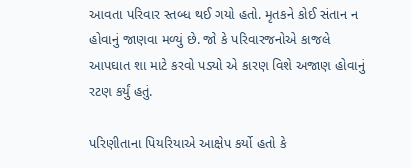આવતા પરિવાર સ્તબ્ધ થઈ ગયો હતો. મૃતકને કોઈ સંતાન ન હોવાનું જાણવા મળ્યું છે. જો કે પરિવારજનોએ કાજલે આપઘાત શા માટે કરવો પડ્યો એ કારણ વિશે અજાણ હોવાનું રટણ કર્યું હતું.

પરિણીતાના પિયરિયાએ આક્ષેપ કર્યો હતો કે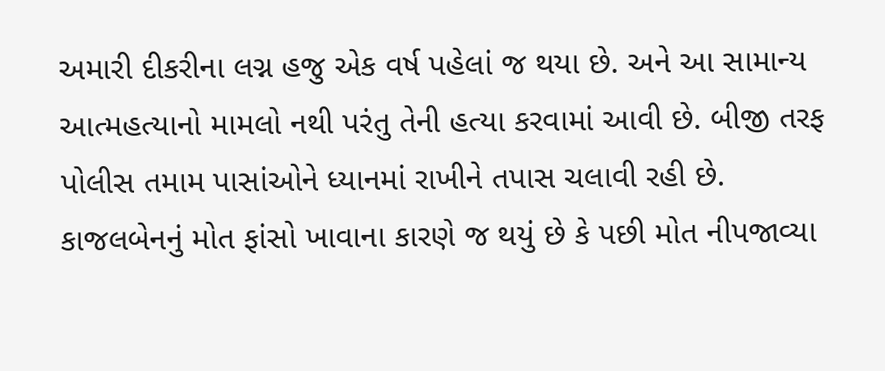અમારી દીકરીના લગ્ન હજુ એક વર્ષ પહેલાં જ થયા છે. અને આ સામાન્ય આત્મહત્યાનો મામલો નથી પરંતુ તેની હત્યા કરવામાં આવી છે. બીજી તરફ પોલીસ તમામ પાસાંઓને ધ્યાનમાં રાખીને તપાસ ચલાવી રહી છે. કાજલબેનનું મોત ફાંસો ખાવાના કારણે જ થયું છે કે પછી મોત નીપજાવ્યા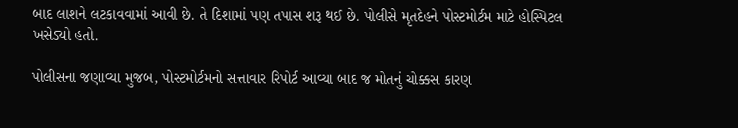બાદ લાશને લટકાવવામાં આવી છે. તે દિશામાં પણ તપાસ શરૂ થઈ છે. પોલીસે મૃતદેહને પોસ્ટમોર્ટમ માટે હોસ્પિટલ ખસેડ્યો હતો.

પોલીસના જણાવ્યા મુજબ, પોસ્ટમોર્ટમનો સત્તાવાર રિપોર્ટ આવ્યા બાદ જ મોતનું ચોક્કસ કારણ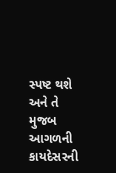સ્પષ્ટ થશે અને તે મુજબ આગળની કાયદેસરની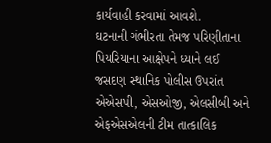કાર્યવાહી કરવામાં આવશે.
ઘટનાની ગંભીરતા તેમજ પરિણીતાના પિયરિયાના આક્ષેપને ધ્યાને લઈ જસદણ સ્થાનિક પોલીસ ઉપરાંત એએસપી, એસઓજી, એલસીબી અને એફએસએલની ટીમ તાત્કાલિક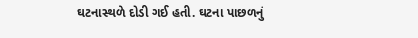ઘટનાસ્થળે દોડી ગઈ હતી. ઘટના પાછળનું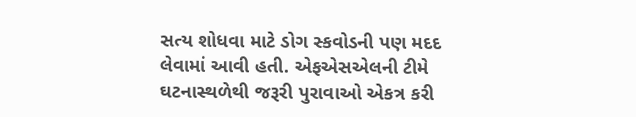સત્ય શોધવા માટે ડોગ સ્કવોડની પણ મદદ લેવામાં આવી હતી. એફએસએલની ટીમે ઘટનાસ્થળેથી જરૂરી પુરાવાઓ એકત્ર કરી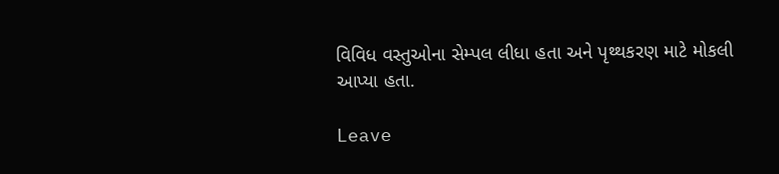વિવિધ વસ્તુઓના સેમ્પલ લીધા હતા અને પૃથ્થકરણ માટે મોકલી આપ્યા હતા.

Leave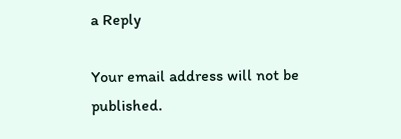a Reply

Your email address will not be published.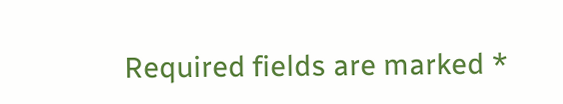Required fields are marked *